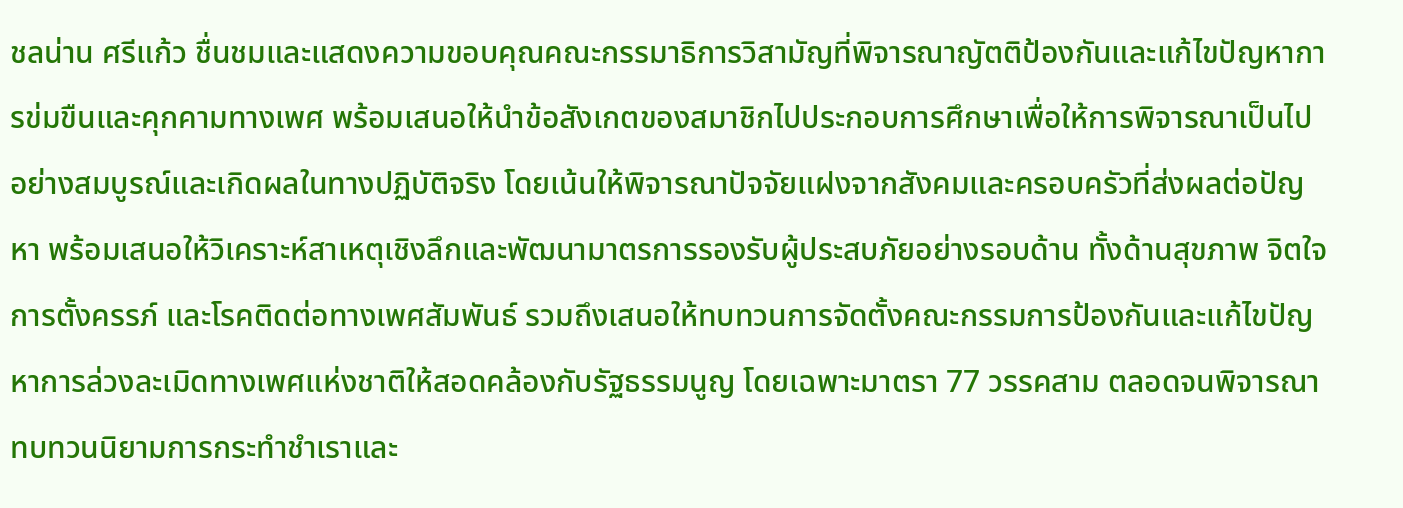ชลน่าน ศรีแก้ว ชื่นชมและแสดงความขอบคุณคณะกรรมาธิการวิสามัญที่พิจารณาญัตติป้องกันและแก้ไขปัญหาการข่มขืนและคุกคามทางเพศ พร้อมเสนอให้นำข้อสังเกตของสมาชิกไปประกอบการศึกษาเพื่อให้การพิจารณาเป็นไปอย่างสมบูรณ์และเกิดผลในทางปฏิบัติจริง โดยเน้นให้พิจารณาปัจจัยแฝงจากสังคมและครอบครัวที่ส่งผลต่อปัญหา พร้อมเสนอให้วิเคราะห์สาเหตุเชิงลึกและพัฒนามาตรการรองรับผู้ประสบภัยอย่างรอบด้าน ทั้งด้านสุขภาพ จิตใจ การตั้งครรภ์ และโรคติดต่อทางเพศสัมพันธ์ รวมถึงเสนอให้ทบทวนการจัดตั้งคณะกรรมการป้องกันและแก้ไขปัญหาการล่วงละเมิดทางเพศแห่งชาติให้สอดคล้องกับรัฐธรรมนูญ โดยเฉพาะมาตรา 77 วรรคสาม ตลอดจนพิจารณาทบทวนนิยามการกระทำชำเราและ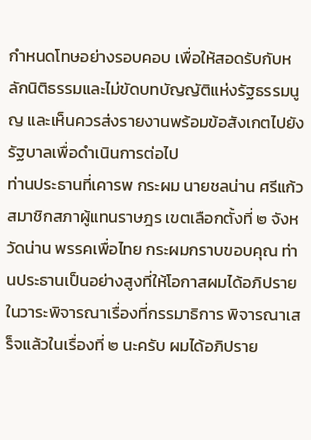กำหนดโทษอย่างรอบคอบ เพื่อให้สอดรับกับหลักนิติธรรมและไม่ขัดบทบัญญัติแห่งรัฐธรรมนูญ และเห็นควรส่งรายงานพร้อมข้อสังเกตไปยังรัฐบาลเพื่อดำเนินการต่อไป
ท่านประธานที่เคารพ กระผม นายชลน่าน ศรีแก้ว สมาชิกสภาผู้แทนราษฎร เขตเลือกตั้งที่ ๒ จังหวัดน่าน พรรคเพื่อไทย กระผมกราบขอบคุณ ท่านประธานเป็นอย่างสูงที่ให้โอกาสผมได้อภิปรายในวาระพิจารณาเรื่องที่กรรมาธิการ พิจารณาเสร็จแล้วในเรื่องที่ ๒ นะครับ ผมได้อภิปราย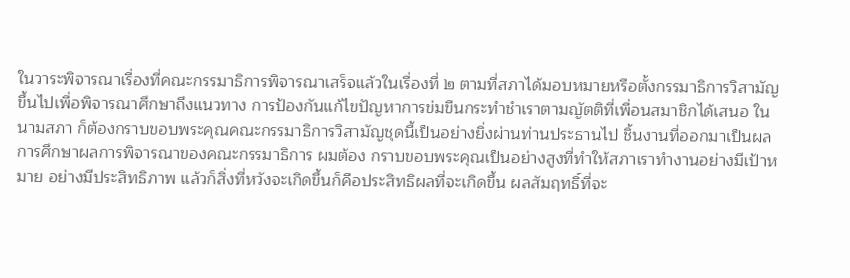ในวาระพิจารณาเรื่องที่คณะกรรมาธิการพิจารณาเสร็จแล้วในเรื่องที่ ๒ ตามที่สภาได้มอบหมายหรือตั้งกรรมาธิการวิสามัญขึ้นไปเพื่อพิจารณาศึกษาถึงแนวทาง การป้องกันแก้ไขปัญหาการข่มขืนกระทำชำเราตามญัตติที่เพื่อนสมาชิกได้เสนอ ในนามสภา ก็ต้องกราบขอบพระคุณคณะกรรมาธิการวิสามัญชุดนี้เป็นอย่างยิ่งผ่านท่านประธานไป ชิ้นงานที่ออกมาเป็นผลการศึกษาผลการพิจารณาของคณะกรรมาธิการ ผมต้อง กราบขอบพระคุณเป็นอย่างสูงที่ทำให้สภาเราทำงานอย่างมีเป้าหมาย อย่างมีประสิทธิภาพ แล้วก็สิ่งที่หวังจะเกิดขึ้นก็คือประสิทธิผลที่จะเกิดขึ้น ผลสัมฤทธิ์ที่จะ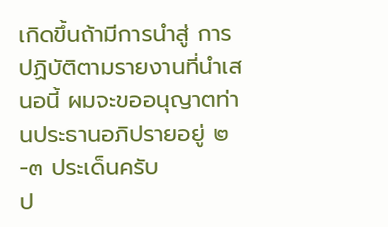เกิดขึ้นถ้ามีการนำสู่ การปฏิบัติตามรายงานที่นำเสนอนี้ ผมจะขออนุญาตท่านประธานอภิปรายอยู่ ๒-๓ ประเด็นครับ
ป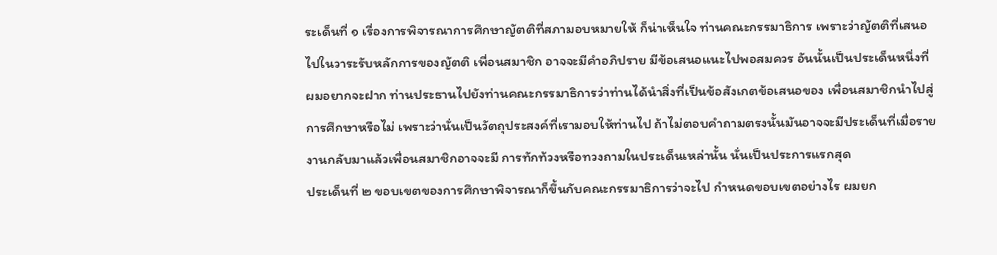ระเด็นที่ ๑ เรื่องการพิจารณาการศึกษาญัตติที่สภามอบหมายให้ ก็น่าเห็นใจ ท่านคณะกรรมาธิการ เพราะว่าญัตติที่เสนอไปในวาระรับหลักการของญัตติ เพื่อนสมาชิก อาจจะมีคำอภิปราย มีข้อเสนอแนะไปพอสมควร อันนั้นเป็นประเด็นหนึ่งที่ผมอยากจะฝาก ท่านประธานไปยังท่านคณะกรรมาธิการว่าท่านได้นำสิ่งที่เป็นข้อสังเกตข้อเสนอของ เพื่อนสมาชิกนำไปสู่การศึกษาหรือไม่ เพราะว่านั่นเป็นวัตถุประสงค์ที่เรามอบให้ท่านไป ถ้าไม่ตอบคำถามตรงนั้นมันอาจจะมีประเด็นที่เมื่อรายงานกลับมาแล้วเพื่อนสมาชิกอาจจะมี การทักท้วงหรือทวงถามในประเด็นเหล่านั้น นั่นเป็นประการแรกสุด
ประเด็นที่ ๒ ขอบเขตของการศึกษาพิจารณาก็ขึ้นกับคณะกรรมาธิการว่าจะไป กำหนดขอบเขตอย่างไร ผมยก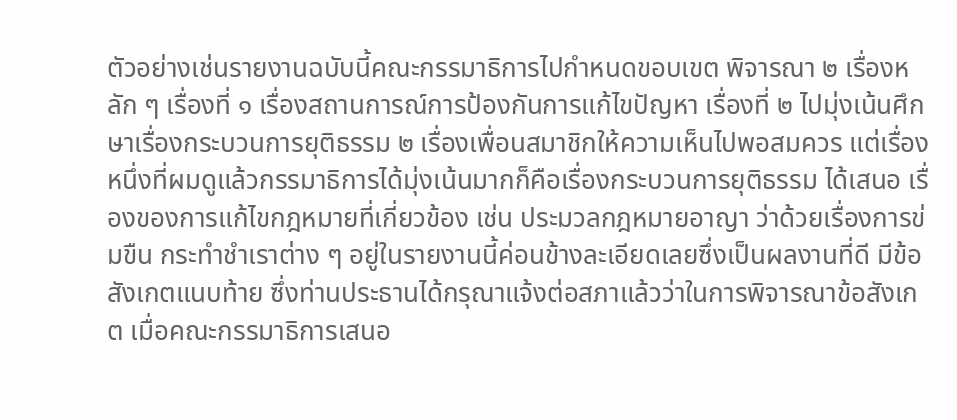ตัวอย่างเช่นรายงานฉบับนี้คณะกรรมาธิการไปกำหนดขอบเขต พิจารณา ๒ เรื่องหลัก ๆ เรื่องที่ ๑ เรื่องสถานการณ์การป้องกันการแก้ไขปัญหา เรื่องที่ ๒ ไปมุ่งเน้นศึกษาเรื่องกระบวนการยุติธรรม ๒ เรื่องเพื่อนสมาชิกให้ความเห็นไปพอสมควร แต่เรื่องหนึ่งที่ผมดูแล้วกรรมาธิการได้มุ่งเน้นมากก็คือเรื่องกระบวนการยุติธรรม ได้เสนอ เรื่องของการแก้ไขกฎหมายที่เกี่ยวข้อง เช่น ประมวลกฎหมายอาญา ว่าด้วยเรื่องการข่มขืน กระทำชำเราต่าง ๆ อยู่ในรายงานนี้ค่อนข้างละเอียดเลยซึ่งเป็นผลงานที่ดี มีข้อสังเกตแนบท้าย ซึ่งท่านประธานได้กรุณาแจ้งต่อสภาแล้วว่าในการพิจารณาข้อสังเกต เมื่อคณะกรรมาธิการเสนอ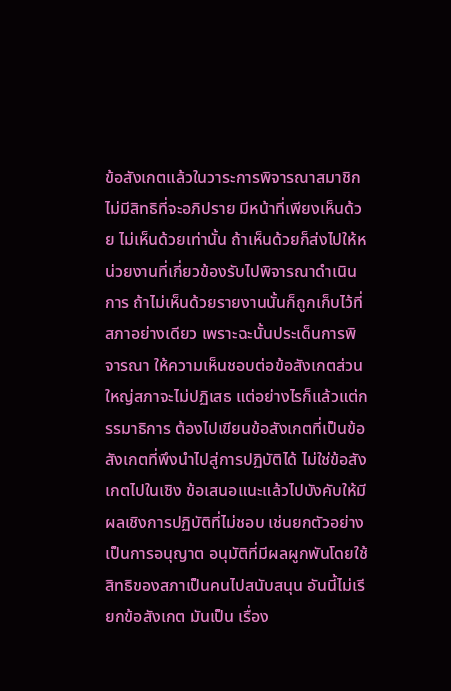ข้อสังเกตแล้วในวาระการพิจารณาสมาชิกไม่มีสิทธิที่จะอภิปราย มีหน้าที่เพียงเห็นด้วย ไม่เห็นด้วยเท่านั้น ถ้าเห็นด้วยก็ส่งไปให้หน่วยงานที่เกี่ยวข้องรับไปพิจารณาดำเนินการ ถ้าไม่เห็นด้วยรายงานนั้นก็ถูกเก็บไว้ที่สภาอย่างเดียว เพราะฉะนั้นประเด็นการพิจารณา ให้ความเห็นชอบต่อข้อสังเกตส่วนใหญ่สภาจะไม่ปฏิเสธ แต่อย่างไรก็แล้วแต่กรรมาธิการ ต้องไปเขียนข้อสังเกตที่เป็นข้อสังเกตที่พึงนำไปสู่การปฏิบัติได้ ไม่ใช่ข้อสังเกตไปในเชิง ข้อเสนอแนะแล้วไปบังคับให้มีผลเชิงการปฏิบัติที่ไม่ชอบ เช่นยกตัวอย่างเป็นการอนุญาต อนุมัติที่มีผลผูกพันโดยใช้สิทธิของสภาเป็นคนไปสนับสนุน อันนี้ไม่เรียกข้อสังเกต มันเป็น เรื่อง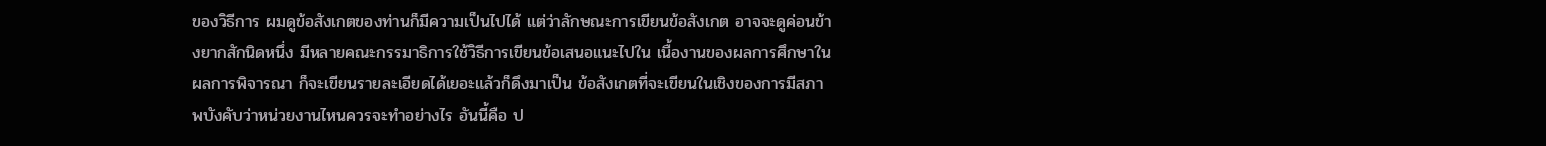ของวิธีการ ผมดูข้อสังเกตของท่านก็มีความเป็นไปได้ แต่ว่าลักษณะการเขียนข้อสังเกต อาจจะดูค่อนข้างยากสักนิดหนึ่ง มีหลายคณะกรรมาธิการใช้วิธีการเขียนข้อเสนอแนะไปใน เนื้องานของผลการศึกษาในผลการพิจารณา ก็จะเขียนรายละเอียดได้เยอะแล้วก็ดึงมาเป็น ข้อสังเกตที่จะเขียนในเชิงของการมีสภาพบังคับว่าหน่วยงานไหนควรจะทำอย่างไร อันนี้คือ ป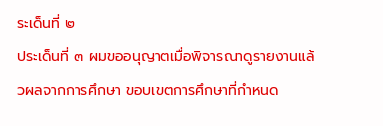ระเด็นที่ ๒
ประเด็นที่ ๓ ผมขออนุญาตเมื่อพิจารณาดูรายงานแล้วผลจากการศึกษา ขอบเขตการศึกษาที่กำหนด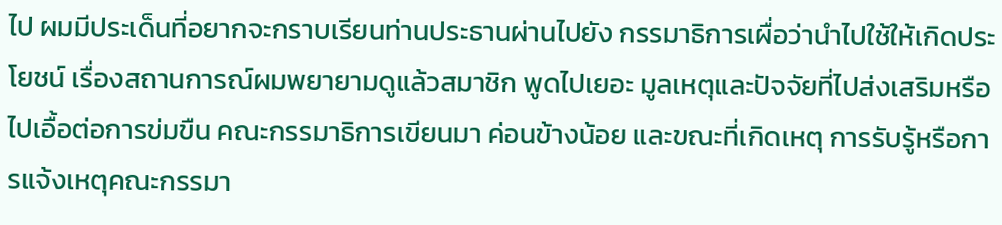ไป ผมมีประเด็นที่อยากจะกราบเรียนท่านประธานผ่านไปยัง กรรมาธิการเผื่อว่านำไปใช้ให้เกิดประโยชน์ เรื่องสถานการณ์ผมพยายามดูแล้วสมาชิก พูดไปเยอะ มูลเหตุและปัจจัยที่ไปส่งเสริมหรือไปเอื้อต่อการข่มขืน คณะกรรมาธิการเขียนมา ค่อนข้างน้อย และขณะที่เกิดเหตุ การรับรู้หรือการแจ้งเหตุคณะกรรมา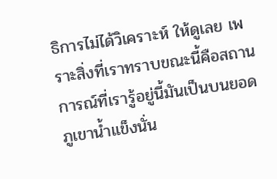ธิการไม่ได้วิเคราะห์ ให้ดูเลย เพราะสิ่งที่เราทราบขณะนี้คือสถานการณ์ที่เรารู้อยู่นี้มันเป็นบนยอดภูเขาน้ำแข็งนั่น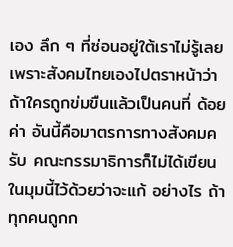เอง ลึก ๆ ที่ซ่อนอยู่ใต้เราไม่รู้เลย เพราะสังคมไทยเองไปตราหน้าว่าถ้าใครถูกข่มขืนแล้วเป็นคนที่ ด้อยค่า อันนี้คือมาตรการทางสังคมครับ คณะกรรมาธิการก็ไม่ได้เขียนในมุมนี้ไว้ด้วยว่าจะแก้ อย่างไร ถ้าทุกคนถูกก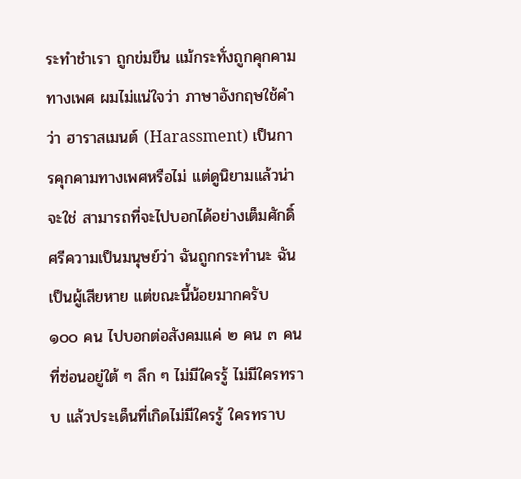ระทำชำเรา ถูกข่มขืน แม้กระทั่งถูกคุกคามทางเพศ ผมไม่แน่ใจว่า ภาษาอังกฤษใช้คำว่า ฮาราสเมนต์ (Harassment) เป็นการคุกคามทางเพศหรือไม่ แต่ดูนิยามแล้วน่าจะใช่ สามารถที่จะไปบอกได้อย่างเต็มศักดิ์ศรีความเป็นมนุษย์ว่า ฉันถูกกระทำนะ ฉันเป็นผู้เสียหาย แต่ขณะนี้น้อยมากครับ ๑๐๐ คน ไปบอกต่อสังคมแค่ ๒ คน ๓ คน ที่ซ่อนอยู่ใต้ ๆ ลึก ๆ ไม่มีใครรู้ ไม่มีใครทราบ แล้วประเด็นที่เกิดไม่มีใครรู้ ใครทราบ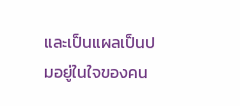และเป็นแผลเป็นปมอยู่ในใจของคน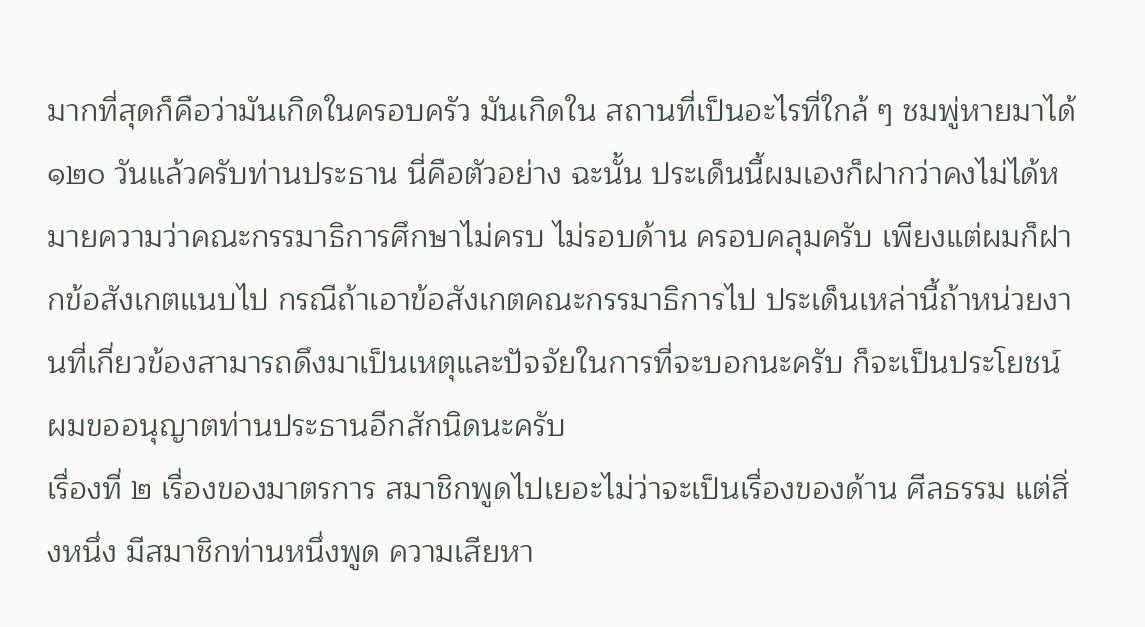มากที่สุดก็คือว่ามันเกิดในครอบครัว มันเกิดใน สถานที่เป็นอะไรที่ใกล้ ๆ ชมพู่หายมาได้ ๑๒๐ วันแล้วครับท่านประธาน นี่คือตัวอย่าง ฉะนั้น ประเด็นนี้ผมเองก็ฝากว่าคงไม่ได้หมายความว่าคณะกรรมาธิการศึกษาไม่ครบ ไม่รอบด้าน ครอบคลุมครับ เพียงแต่ผมก็ฝากข้อสังเกตแนบไป กรณีถ้าเอาข้อสังเกตคณะกรรมาธิการไป ประเด็นเหล่านี้ถ้าหน่วยงานที่เกี่ยวข้องสามารถดึงมาเป็นเหตุและปัจจัยในการที่จะบอกนะครับ ก็จะเป็นประโยชน์ ผมขออนุญาตท่านประธานอีกสักนิดนะครับ
เรื่องที่ ๒ เรื่องของมาตรการ สมาชิกพูดไปเยอะไม่ว่าจะเป็นเรื่องของด้าน ศีลธรรม แต่สิ่งหนึ่ง มีสมาชิกท่านหนึ่งพูด ความเสียหา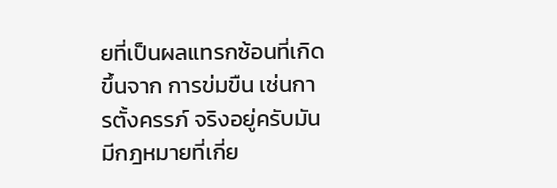ยที่เป็นผลแทรกซ้อนที่เกิดขึ้นจาก การข่มขืน เช่นการตั้งครรภ์ จริงอยู่ครับมันมีกฎหมายที่เกี่ย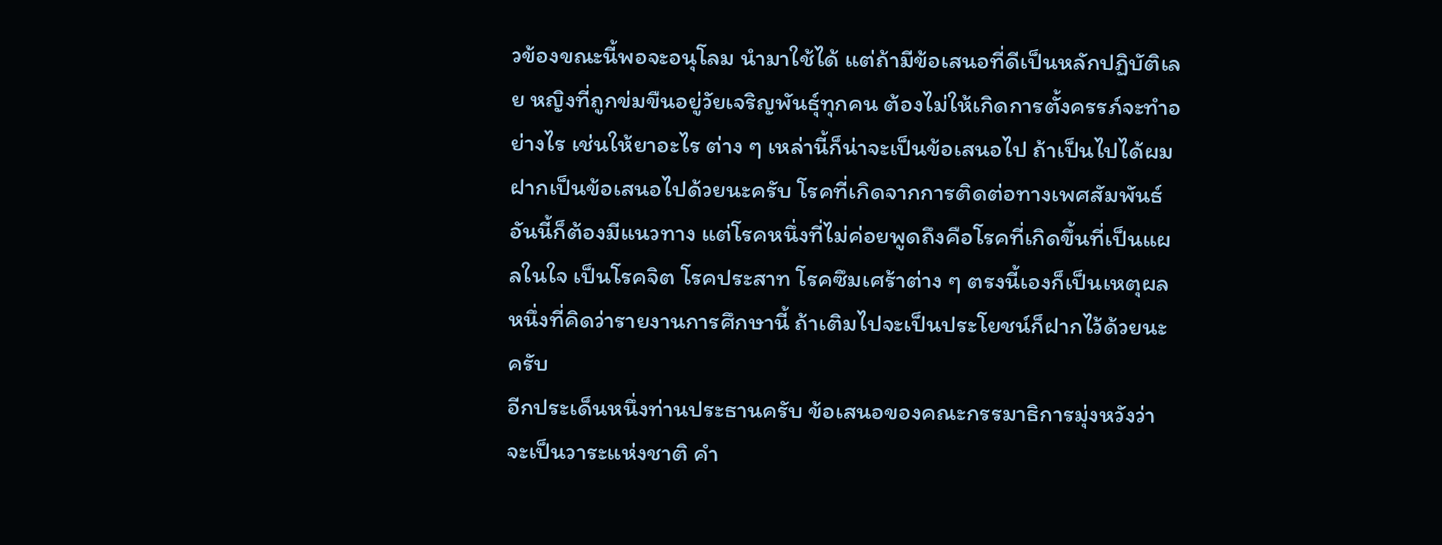วข้องขณะนี้พอจะอนุโลม นำมาใช้ได้ แต่ถ้ามีข้อเสนอที่ดีเป็นหลักปฏิบัติเลย หญิงที่ถูกข่มขืนอยู่วัยเจริญพันธุ์ทุกคน ต้องไม่ให้เกิดการตั้งครรภ์จะทำอย่างไร เช่นให้ยาอะไร ต่าง ๆ เหล่านี้ก็น่าจะเป็นข้อเสนอไป ถ้าเป็นไปได้ผมฝากเป็นข้อเสนอไปด้วยนะครับ โรคที่เกิดจากการติดต่อทางเพศสัมพันธ์ อันนี้ก็ต้องมีแนวทาง แต่โรคหนึ่งที่ไม่ค่อยพูดถึงคือโรคที่เกิดขึ้นที่เป็นแผลในใจ เป็นโรคจิต โรคประสาท โรคซึมเศร้าต่าง ๆ ตรงนี้เองก็เป็นเหตุผลหนึ่งที่คิดว่ารายงานการศึกษานี้ ถ้าเติมไปจะเป็นประโยชน์ก็ฝากไว้ด้วยนะครับ
อีกประเด็นหนึ่งท่านประธานครับ ข้อเสนอของคณะกรรมาธิการมุ่งหวังว่า จะเป็นวาระแห่งชาติ คำ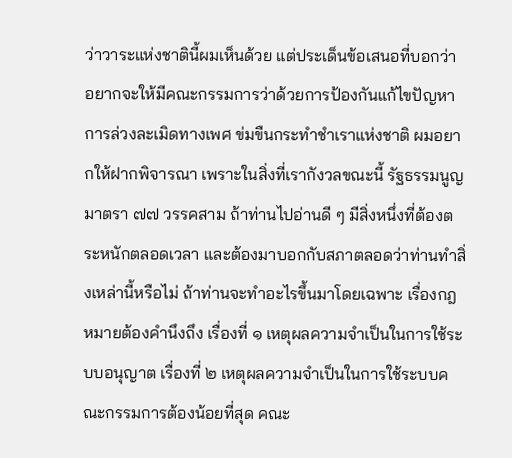ว่าวาระแห่งชาตินี้ผมเห็นด้วย แต่ประเด็นข้อเสนอที่บอกว่า อยากจะให้มีคณะกรรมการว่าด้วยการป้องกันแก้ไขปัญหาการล่วงละเมิดทางเพศ ข่มขืนกระทำชำเราแห่งชาติ ผมอยากให้ฝากพิจารณา เพราะในสิ่งที่เรากังวลขณะนี้ รัฐธรรมนูญ มาตรา ๗๗ วรรคสาม ถ้าท่านไปอ่านดี ๆ มีสิ่งหนึ่งที่ต้องตระหนักตลอดเวลา และต้องมาบอกกับสภาตลอดว่าท่านทำสิ่งเหล่านี้หรือไม่ ถ้าท่านจะทำอะไรขึ้นมาโดยเฉพาะ เรื่องกฎหมายต้องคำนึงถึง เรื่องที่ ๑ เหตุผลความจำเป็นในการใช้ระบบอนุญาต เรื่องที่ ๒ เหตุผลความจำเป็นในการใช้ระบบคณะกรรมการต้องน้อยที่สุด คณะ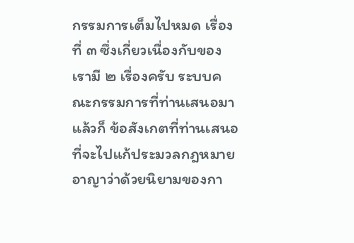กรรมการเต็มไปหมด เรื่องที่ ๓ ซึ่งเกี่ยวเนื่องกับของเรามี ๒ เรื่องครับ ระบบคณะกรรมการที่ท่านเสนอมา แล้วก็ ข้อสังเกตที่ท่านเสนอที่จะไปแก้ประมวลกฎหมายอาญาว่าด้วยนิยามของกา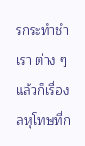รกระทำชำเรา ต่าง ๆ แล้วก็เรื่องลหุโทษที่ก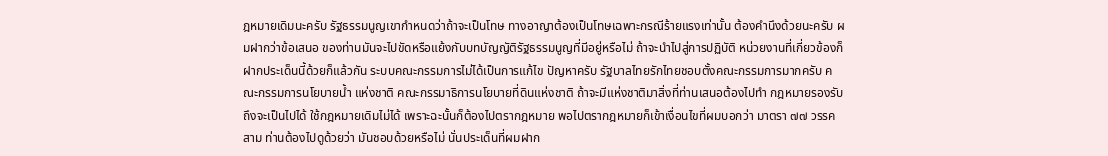ฎหมายเดิมนะครับ รัฐธรรมนูญเขากำหนดว่าถ้าจะเป็นโทษ ทางอาญาต้องเป็นโทษเฉพาะกรณีร้ายแรงเท่านั้น ต้องคำนึงด้วยนะครับ ผมฝากว่าข้อเสนอ ของท่านมันจะไปขัดหรือแย้งกับบทบัญญัติรัฐธรรมนูญที่มีอยู่หรือไม่ ถ้าจะนำไปสู่การปฏิบัติ หน่วยงานที่เกี่ยวข้องก็ฝากประเด็นนี้ด้วยก็แล้วกัน ระบบคณะกรรมการไม่ได้เป็นการแก้ไข ปัญหาครับ รัฐบาลไทยรักไทยชอบตั้งคณะกรรมการมากครับ คณะกรรมการนโยบายน้ำ แห่งชาติ คณะกรรมาธิการนโยบายที่ดินแห่งชาติ ถ้าจะมีแห่งชาติมาสิ่งที่ท่านเสนอต้องไปทำ กฎหมายรองรับถึงจะเป็นไปได้ ใช้กฎหมายเดิมไม่ได้ เพราะฉะนั้นก็ต้องไปตรากฎหมาย พอไปตรากฎหมายก็เข้าเงื่อนไขที่ผมบอกว่า มาตรา ๗๗ วรรคสาม ท่านต้องไปดูด้วยว่า มันชอบด้วยหรือไม่ นั่นประเด็นที่ผมฝาก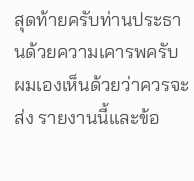สุดท้ายครับท่านประธานด้วยความเคารพครับ ผมเองเห็นด้วยว่าควรจะส่ง รายงานนี้และข้อ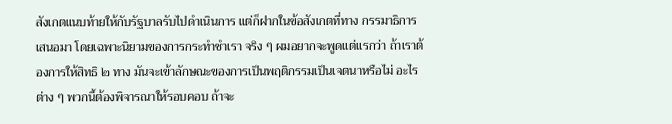สังเกตแนบท้ายให้กับรัฐบาลรับไปดำเนินการ แต่ก็ฝากในข้อสังเกตที่ทาง กรรมาธิการเสนอมา โดยเฉพาะนิยามของการกระทำชำเรา จริง ๆ ผมอยากจะพูดแต่แรกว่า ถ้าเราต้องการให้สิทธิ ๒ ทาง มันจะเข้าลักษณะของการเป็นพฤติกรรมเป็นเจตนาหรือไม่ อะไรต่าง ๆ พวกนี้ต้องพิจารณาให้รอบคอบ ถ้าจะ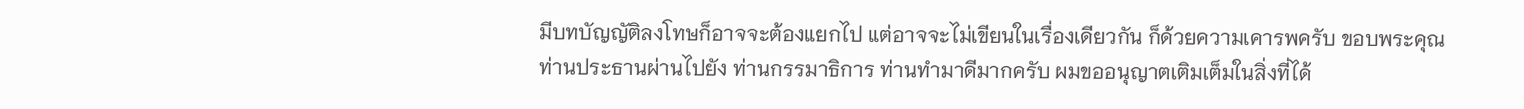มีบทบัญญัติลงโทษก็อาจจะต้องแยกไป แต่อาจจะไม่เขียนในเรื่องเดียวกัน ก็ด้วยความเคารพครับ ขอบพระคุณท่านประธานผ่านไปยัง ท่านกรรมาธิการ ท่านทำมาดีมากครับ ผมขออนุญาตเติมเต็มในสิ่งที่ได้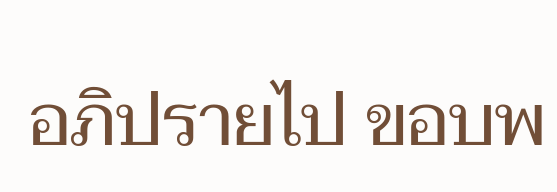อภิปรายไป ขอบพ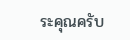ระคุณครับ